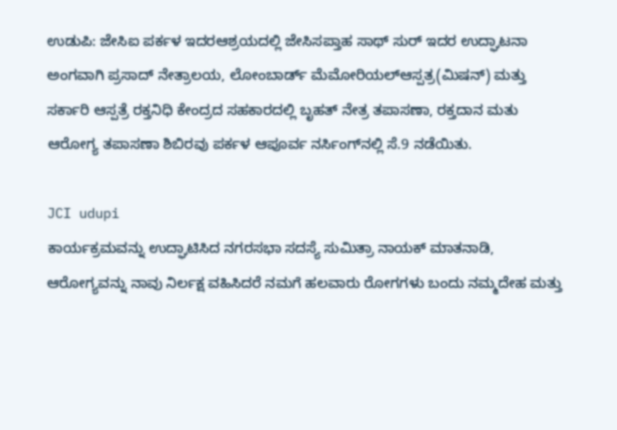ಉಡುಪಿ: ಜೇಸಿಐ ಪರ್ಕಳ ಇದರಆಶ್ರಯದಲ್ಲಿ ಜೇಸಿಸಪ್ತಾಹ ಸಾಥ್ ಸುರ್ ಇದರ ಉದ್ಘಾಟನಾ ಅಂಗವಾಗಿ ಪ್ರಸಾದ್ ನೇತ್ರಾಲಯ, ಲೋಂಬಾರ್ಡ್ ಮೆಮೋರಿಯಲ್‍ಆಸ್ಪತ್ರ(ಮಿಷನ್) ಮತ್ತು ಸರ್ಕಾರಿ ಆಸ್ಪತ್ರೆ ರಕ್ತನಿಧಿ ಕೇಂದ್ರದ ಸಹಕಾರದಲ್ಲಿ ಬೃಹತ್ ನೇತ್ರ ತಪಾಸಣಾ, ರಕ್ತದಾನ ಮತು ಆರೋಗ್ಯ ತಪಾಸಣಾ ಶಿಬಿರವು ಪರ್ಕಳ ಆಪೂರ್ವ ನರ್ಸಿಂಗ್‍ನಲ್ಲಿ ಸೆ.9 ನಡೆಯಿತು.

JCI udupi
ಕಾರ್ಯಕ್ರಮವನ್ನು ಉದ್ಘಾಟಿಸಿದ ನಗರಸಭಾ ಸದಸ್ಯೆ ಸುಮಿತ್ರಾ ನಾಯಕ್ ಮಾತನಾಡಿ, ಆರೋಗ್ಯವನ್ನು ನಾವು ನಿರ್ಲಕ್ಷ ವಹಿಸಿದರೆ ನಮಗೆ ಹಲವಾರು ರೋಗಗಳು ಬಂದು ನಮ್ಮದೇಹ ಮತ್ತು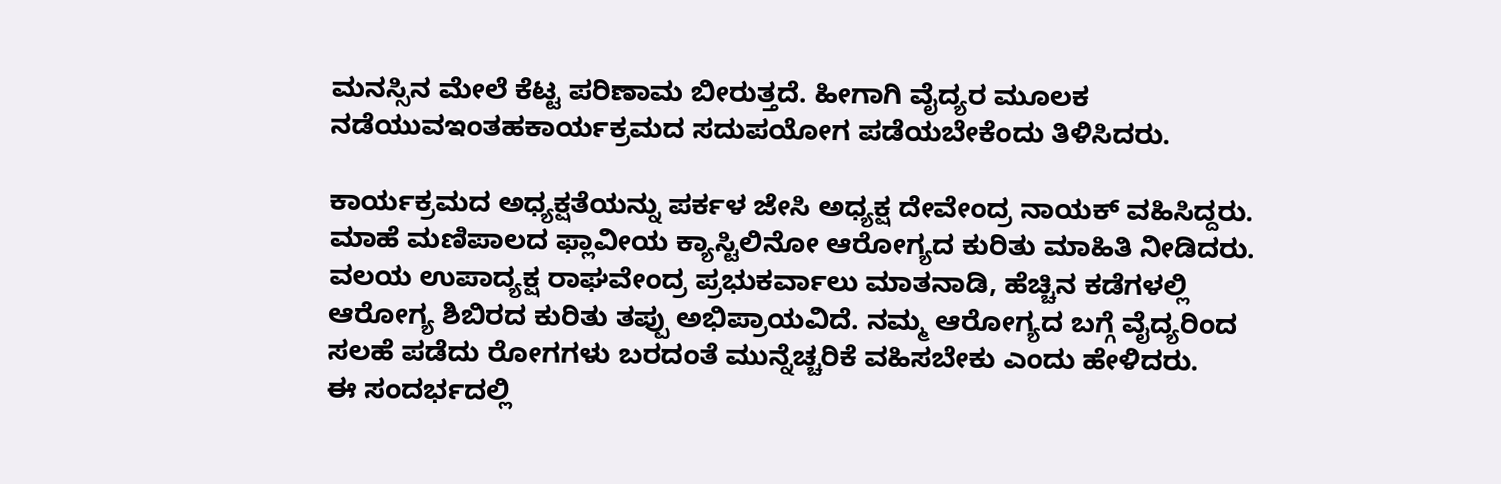ಮನಸ್ಸಿನ ಮೇಲೆ ಕೆಟ್ಟ ಪರಿಣಾಮ ಬೀರುತ್ತದೆ. ಹೀಗಾಗಿ ವೈದ್ಯರ ಮೂಲಕ ನಡೆಯುವಇಂತಹಕಾರ್ಯಕ್ರಮದ ಸದುಪಯೋಗ ಪಡೆಯಬೇಕೆಂದು ತಿಳಿಸಿದರು.

ಕಾರ್ಯಕ್ರಮದ ಅಧ್ಯಕ್ಷತೆಯನ್ನು ಪರ್ಕಳ ಜೇಸಿ ಅಧ್ಯಕ್ಷ ದೇವೇಂದ್ರ ನಾಯಕ್ ವಹಿಸಿದ್ದರು.
ಮಾಹೆ ಮಣಿಪಾಲದ ಫ್ಲಾವೀಯ ಕ್ಯಾಸ್ಟಿಲಿನೋ ಆರೋಗ್ಯದ ಕುರಿತು ಮಾಹಿತಿ ನೀಡಿದರು. ವಲಯ ಉಪಾದ್ಯಕ್ಷ ರಾಘವೇಂದ್ರ ಪ್ರಭುಕರ್ವಾಲು ಮಾತನಾಡಿ, ಹೆಚ್ಚಿನ ಕಡೆಗಳಲ್ಲಿ ಆರೋಗ್ಯ ಶಿಬಿರದ ಕುರಿತು ತಪ್ಪು ಅಭಿಪ್ರಾಯವಿದೆ. ನಮ್ಮ ಆರೋಗ್ಯದ ಬಗ್ಗೆ ವೈದ್ಯರಿಂದ ಸಲಹೆ ಪಡೆದು ರೋಗಗಳು ಬರದಂತೆ ಮುನ್ನೆಚ್ಚರಿಕೆ ವಹಿಸಬೇಕು ಎಂದು ಹೇಳಿದರು.
ಈ ಸಂದರ್ಭದಲ್ಲಿ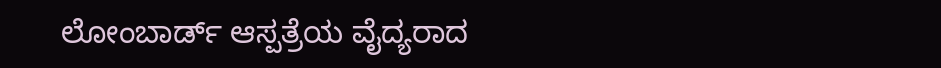ಲೋಂಬಾರ್ಡ್ ಆಸ್ಪತ್ರೆಯ ವೈದ್ಯರಾದ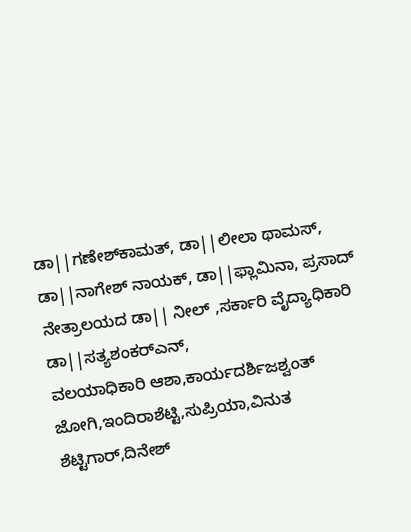ಡಾ||ಗಣೇಶ್‍ಕಾಮತ್, ಡಾ||ಲೀಲಾ ಥಾಮಸ್, ಡಾ||ನಾಗೇಶ್ ನಾಯಕ್, ಡಾ||ಫ್ಲಾಮಿನಾ, ಪ್ರಸಾದ್ ನೇತ್ರಾಲಯದ ಡಾ|| ನೀಲ್ ,ಸರ್ಕಾರಿ ವೈದ್ಯಾಧಿಕಾರಿ ಡಾ||ಸತ್ಯಶಂಕರ್‍ಎನ್,
ವಲಯಾಧಿಕಾರಿ ಆಶಾ,ಕಾರ್ಯದರ್ಶಿಜಶ್ವಂತ್ ಜೋಗಿ,ಇಂದಿರಾಶೆಟ್ಟಿ,ಸುಪ್ರಿಯಾ,ವಿನುತ ಶೆಟ್ಟಿಗಾರ್,ದಿನೇಶ್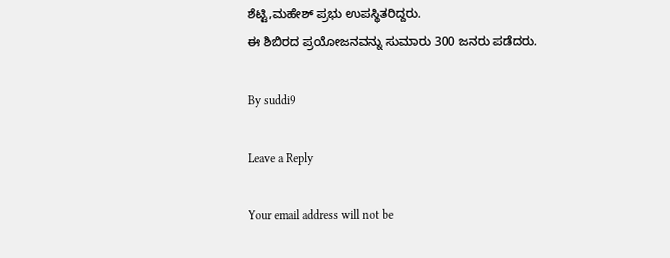ಶೆಟ್ಟಿ,ಮಹೇಶ್ ಪ್ರಭು ಉಪಸ್ಥಿತರಿದ್ದರು.
ಈ ಶಿಬಿರದ ಪ್ರಯೋಜನವನ್ನು ಸುಮಾರು 300 ಜನರು ಪಡೆದರು.

By suddi9

Leave a Reply

Your email address will not be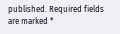published. Required fields are marked *